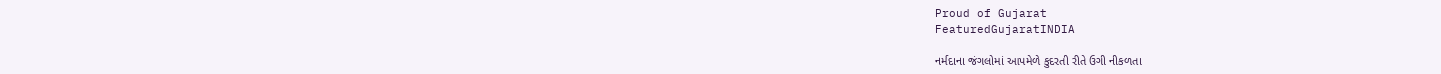Proud of Gujarat
FeaturedGujaratINDIA

નર્મદાના જંગલોમાં આપમેળે કુદરતી રીતે ઉગી નીકળતા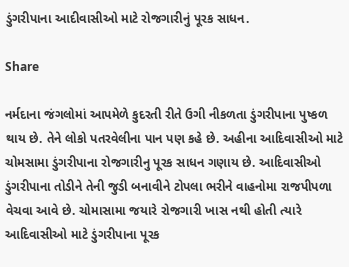ડુંગરીપાના આદીવાસીઓ માટે રોજગારીનું પૂરક સાધન.

Share

નર્મદાના જંગલોમાં આપમેળે કુદરતી રીતે ઉગી નીકળતા ડુંગરીપાના પુષ્કળ થાય છે. તેને લોકો પતરવેલીના પાન પણ કહે છે. અહીના આદિવાસીઓ માટે ચોમસામા ડુંગરીપાના રોજગારીનુ પૂરક સાધન ગણાય છે. આદિવાસીઓ ડુંગરીપાના તોડીને તેની જુડી બનાવીને ટોપલા ભરીને વાહનોમા રાજપીપળા વેચવા આવે છે. ચોમાસામા જયારે રોજગારી ખાસ નથી હોતી ત્યારે આદિવાસીઓ માટે ડુંગરીપાના પૂરક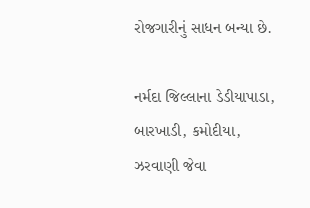રોજગારીનું સાધન બન્યા છે.

નર્મદા જિલ્લાના ડેડીયાપાડા, બારખાડી, કમોદીયા, ઝરવાણી જેવા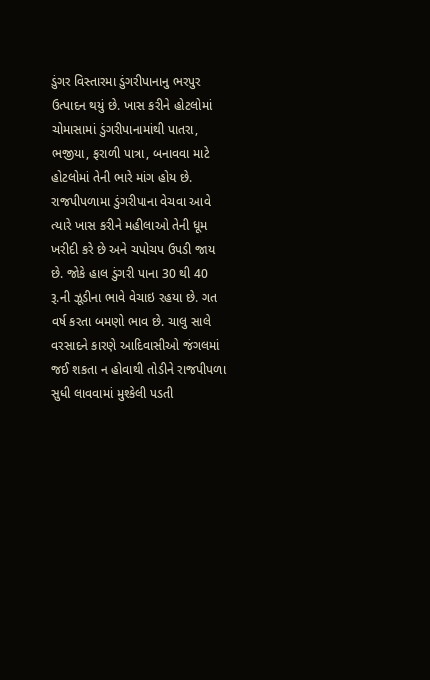ડુંગર વિસ્તારમા ડુંગરીપાનાનુ ભરપુર ઉત્પાદન થયું છે. ખાસ કરીને હોટલોમાં ચોમાસામાં ડુંગરીપાનામાંથી પાતરા, ભજીયા, ફરાળી પાત્રા, બનાવવા માટે હોટલોમાં તેની ભારે માંગ હોય છે. રાજપીપળામા ડુંગરીપાના વેચવા આવે ત્યારે ખાસ કરીને મહીલાઓ તેની ધૂમ ખરીદી કરે છે અને ચપોચપ ઉપડી જાય છે. જોકે હાલ ડુંગરી પાના 30 થી 40 રૂ.ની ઝૂડીના ભાવે વેચાઇ રહયા છે. ગત વર્ષ કરતા બમણો ભાવ છે. ચાલુ સાલે વરસાદને કારણે આદિવાસીઓ જંગલમાં જઈ શકતા ન હોવાથી તોડીને રાજપીપળા સુધી લાવવામાં મુશ્કેલી પડતી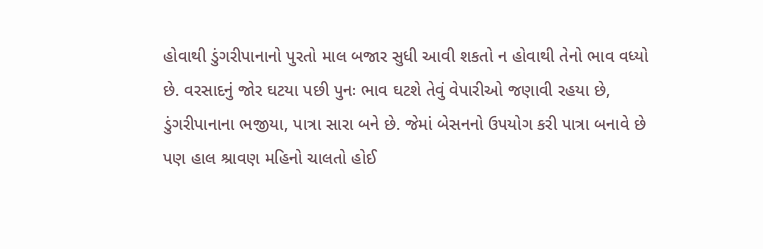હોવાથી ડુંગરીપાનાનો પુરતો માલ બજાર સુધી આવી શકતો ન હોવાથી તેનો ભાવ વધ્યો છે. વરસાદનું જોર ઘટયા પછી પુનઃ ભાવ ઘટશે તેવું વેપારીઓ જણાવી રહયા છે, ડુંગરીપાનાના ભજીયા, પાત્રા સારા બને છે. જેમાં બેસનનો ઉપયોગ કરી પાત્રા બનાવે છે પણ હાલ શ્રાવણ મહિનો ચાલતો હોઈ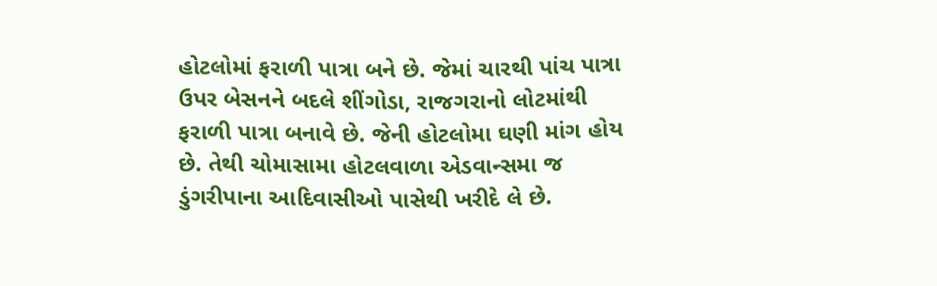હોટલોમાં ફરાળી પાત્રા બને છે. જેમાં ચારથી પાંચ પાત્રા ઉપર બેસનને બદલે શીંગોડા, રાજગરાનો લોટમાંથી ફરાળી પાત્રા બનાવે છે. જેની હોટલોમા ઘણી માંગ હોય છે. તેથી ચોમાસામા હોટલવાળા એડવાન્સમા જ ડુંગરીપાના આદિવાસીઓ પાસેથી ખરીદે લે છે.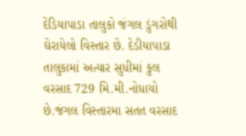દેડિયાપાડા તાલુકો જંગલ ડુંગરોથી ઘેરાયેલો વિસ્તાર છે. દેડીયાપાડા તાલુકામાં અત્યાર સુધીમાં કુલ વરસાદ 729 મિ.મી.નોધાયો છે.જંગલ વિસ્તારમા સતત વરસાદ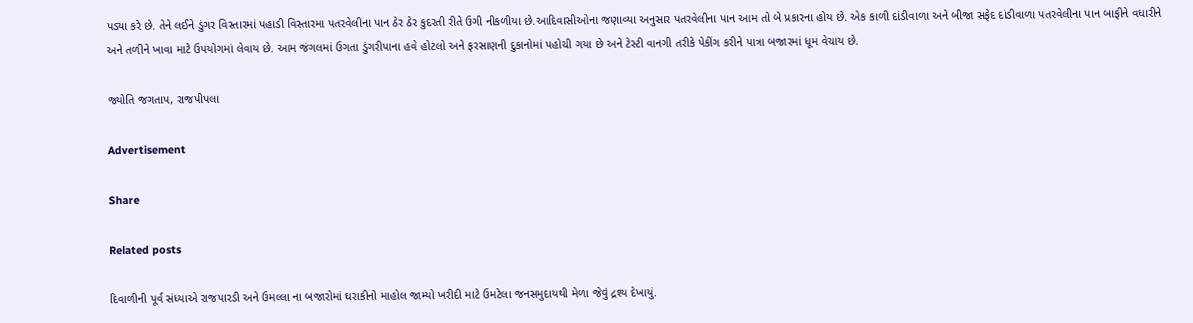પડ્યા કરે છે. તેને લઈને ડુંગર વિસ્તારમાં પહાડી વિસ્તારમા પતરવેલીના પાન ઠેર ઠેર કુદરતી રીતે ઉગી નીકળીયા છે.આદિવાસીઓના જણાવ્યા અનુસાર પતરવેલીના પાન આમ તો બે પ્રકારના હોય છે. એક કાળી દાંડીવાળા અને બીજા સફેદ દાંડીવાળા પતરવેલીના પાન બાફીને વધારીને અને તળીને ખાવા માટે ઉપયોગમાં લેવાય છે. આમ જંગલમાં ઉગતા ડુંગરીપાના હવે હોટલો અને ફરસાણની દુકાનોમાં પહોચી ગયા છે અને ટેસ્ટી વાનગી તરીકે પેકીંગ કરીને પાત્રા બજારમાં ધૂમ વેચાય છે.

જ્યોતિ જગતાપ, રાજપીપલા

Advertisement

Share

Related posts

દિવાળીની પૂર્વ સંધ્યાએ રાજપારડી અને ઉમલ્લા ના બજારોમાં ઘરાકીનો માહોલ જામ્યો ખરીદી માટે ઉમટેલા જનસમુદાયથી મેળા જેવું દ્રશ્ય દેખાયું.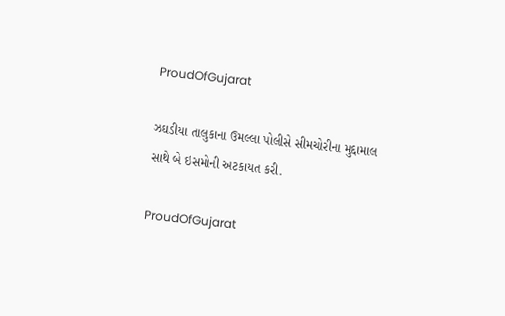ProudOfGujarat

ઝઘડીયા તાલુકાના ઉમલ્લા પોલીસે સીમચોરીના મુદ્દામાલ સાથે બે ઇસમોની અટકાયત કરી.

ProudOfGujarat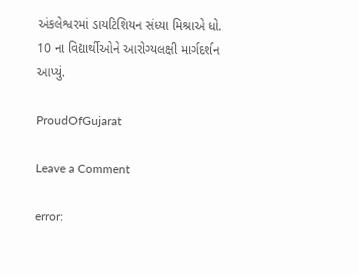અંકલેશ્વરમાં ડાયટિશિયન સંધ્યા મિશ્રાએ ધો. 10 ના વિદ્યાર્થીઓને આરોગ્યલક્ષી માર્ગદર્શન આપ્યું.

ProudOfGujarat

Leave a Comment

error: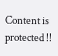Content is protected !!